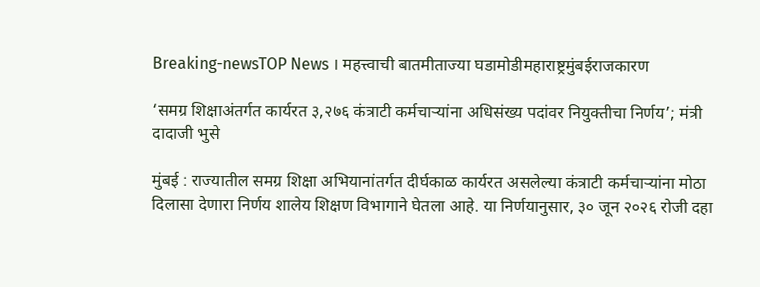Breaking-newsTOP News । महत्त्वाची बातमीताज्या घडामोडीमहाराष्ट्रमुंबईराजकारण

‘समग्र शिक्षाअंतर्गत कार्यरत ३,२७६ कंत्राटी कर्मचाऱ्यांना अधिसंख्य पदांवर नियुक्तीचा निर्णय’; मंत्री दादाजी भुसे

मुंबई : राज्यातील समग्र शिक्षा अभियानांतर्गत दीर्घकाळ कार्यरत असलेल्या कंत्राटी कर्मचाऱ्यांना मोठा दिलासा देणारा निर्णय शालेय शिक्षण विभागाने घेतला आहे. या निर्णयानुसार, ३० जून २०२६ रोजी दहा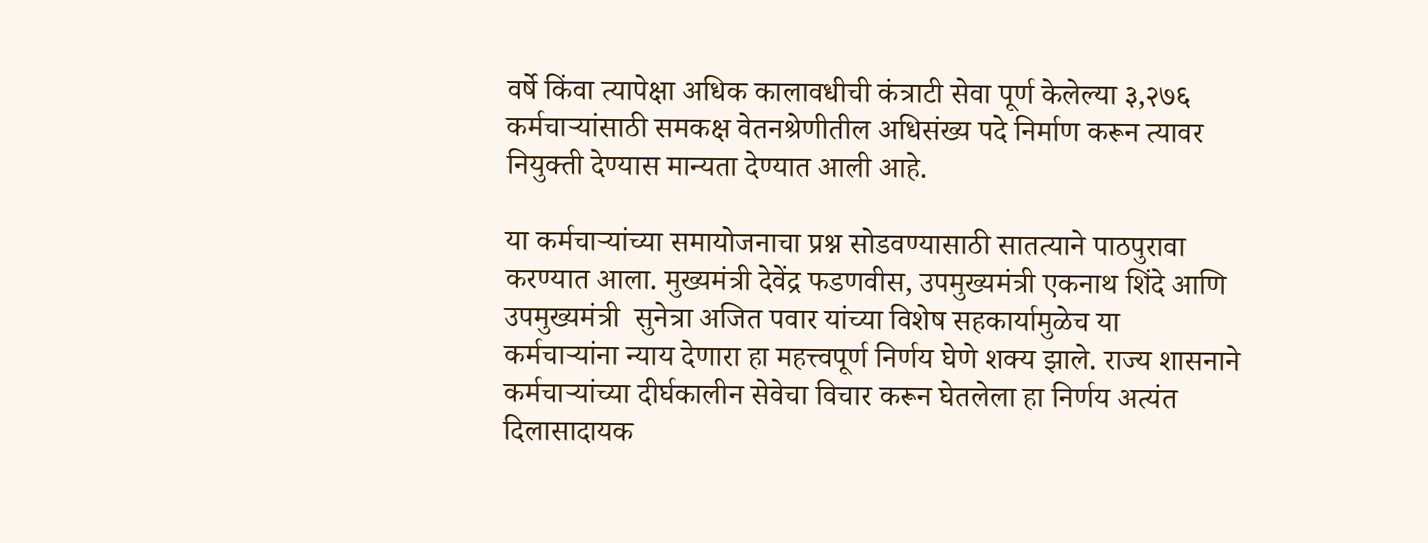वर्षे किंवा त्यापेक्षा अधिक कालावधीची कंत्राटी सेवा पूर्ण केलेल्या ३,२७६ कर्मचाऱ्यांसाठी समकक्ष वेतनश्रेणीतील अधिसंख्य पदे निर्माण करून त्यावर नियुक्ती देण्यास मान्यता देण्यात आली आहे.

या कर्मचाऱ्यांच्या समायोजनाचा प्रश्न सोडवण्यासाठी सातत्याने पाठपुरावा करण्यात आला. मुख्यमंत्री देवेंद्र फडणवीस, उपमुख्यमंत्री एकनाथ शिंदे आणि उपमुख्यमंत्री  सुनेत्रा अजित पवार यांच्या विशेष सहकार्यामुळेच या कर्मचाऱ्यांना न्याय देणारा हा महत्त्वपूर्ण निर्णय घेणे शक्य झाले. राज्य शासनाने कर्मचाऱ्यांच्या दीर्घकालीन सेवेचा विचार करून घेतलेला हा निर्णय अत्यंत दिलासादायक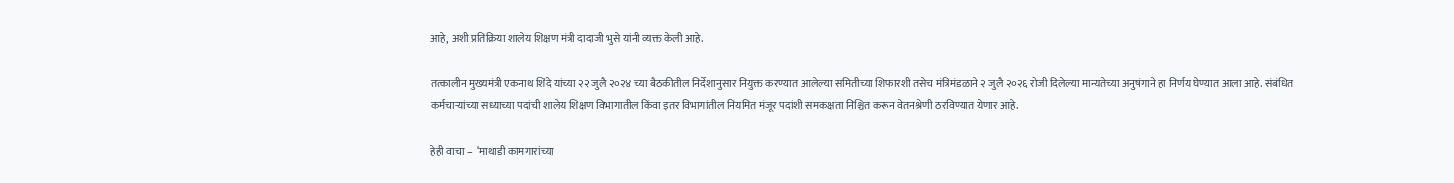आहे, अशी प्रतिक्रिया शालेय शिक्षण मंत्री दादाजी भुसे यांनी व्यक्त केली आहे.

तत्कालीन मुख्यमंत्री एकनाथ शिंदे यांच्या २२ जुलै २०२४ च्या बैठकीतील निर्देशानुसार नियुक्त करण्यात आलेल्या समितीच्या शिफारशी तसेच मंत्रिमंडळाने २ जुलै २०२६ रोजी दिलेल्या मान्यतेच्या अनुषंगाने हा निर्णय घेण्यात आला आहे. संबंधित कर्मचाऱ्यांच्या सध्याच्या पदांची शालेय शिक्षण विभागातील किंवा इतर विभागांतील नियमित मंजूर पदांशी समकक्षता निश्चित करून वेतनश्रेणी ठरविण्यात येणार आहे.

हेही वाचा –  ‘माथाडी कामगारांच्या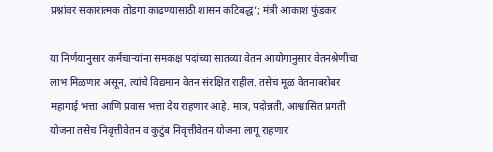प्रश्नांवर सकारात्मक तोडगा काढण्यासाठी शासन कटिबद्ध’; मंत्री आकाश फुंडकर

या निर्णयानुसार कर्मचाऱ्यांना समकक्ष पदांच्या सातव्या वेतन आयोगानुसार वेतनश्रेणीचा लाभ मिळणार असून, त्यांचे विद्यमान वेतन संरक्षित राहील. तसेच मूळ वेतनाबरोबर महागाई भत्ता आणि प्रवास भत्ता देय राहणार आहे. मात्र, पदोन्नती, आश्वासित प्रगती योजना तसेच निवृत्तीवेतन व कुटुंब निवृत्तीवेतन योजना लागू राहणार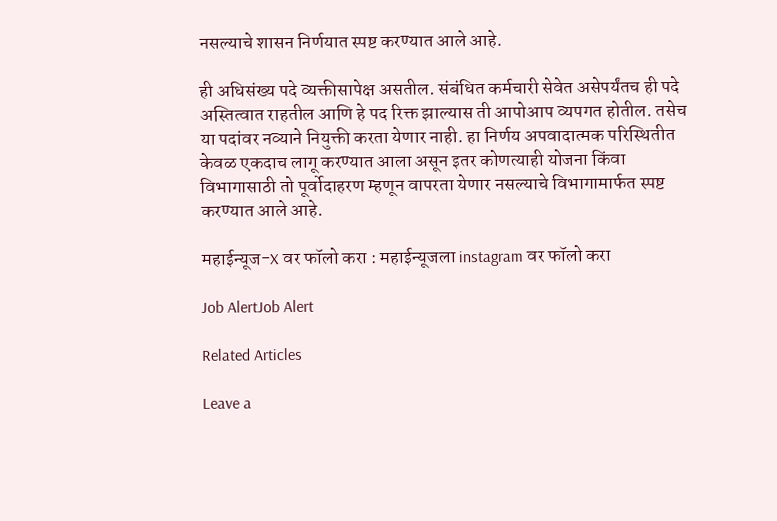नसल्याचे शासन निर्णयात स्पष्ट करण्यात आले आहे.

ही अधिसंख्य पदे व्यक्तीसापेक्ष असतील. संबंधित कर्मचारी सेवेत असेपर्यंतच ही पदे अस्तित्वात राहतील आणि हे पद रिक्त झाल्यास ती आपोआप व्यपगत होतील. तसेच या पदांवर नव्याने नियुक्ती करता येणार नाही. हा निर्णय अपवादात्मक परिस्थितीत केवळ एकदाच लागू करण्यात आला असून इतर कोणत्याही योजना किंवा विभागासाठी तो पूर्वोदाहरण म्हणून वापरता येणार नसल्याचे विभागामार्फत स्पष्ट करण्यात आले आहे.

महाईन्यूज-X वर फॉलो करा : महाईन्यूजला instagram वर फॉलो करा

Job AlertJob Alert

Related Articles

Leave a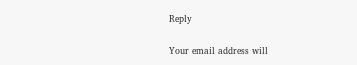Reply

Your email address will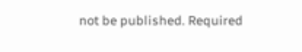not be published. Required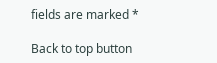fields are marked *

Back to top button